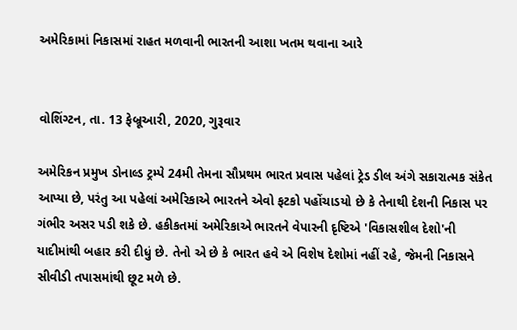અમેરિકામાં નિકાસમાં રાહત મળવાની ભારતની આશા ખતમ થવાના આરે


વોશિંગ્ટન, તા. 13 ફેબ્રૂઆરી, 2020, ગુરૂવાર

અમેરિકન પ્રમુખ ડોનાલ્ડ ટ્રમ્પે 24મી તેમના સૌપ્રથમ ભારત પ્રવાસ પહેલાં ટ્રેડ ડીલ અંગે સકારાત્મક સંકેત આપ્યા છે, પરંતુ આ પહેલાં અમેરિકાએ ભારતને એવો ફટકો પહોંચાડયો છે કે તેનાથી દેશની નિકાસ પર ગંભીર અસર પડી શકે છે. હકીકતમાં અમેરિકાએ ભારતને વેપારની દૃષ્ટિએ 'વિકાસશીલ દેશો'ની યાદીમાંથી બહાર કરી દીધું છે. તેનો એ છે કે ભારત હવે એ વિશેષ દેશોમાં નહીં રહે, જેમની નિકાસને સીવીડી તપાસમાંથી છૂટ મળે છે.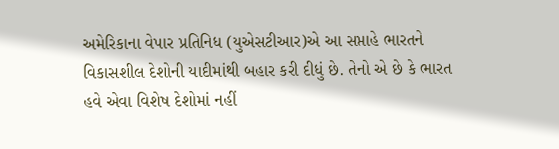અમેરિકાના વેપાર પ્રતિનિધ (યુએસટીઆર)એ આ સપ્તાહે ભારતને વિકાસશીલ દેશોની યાદીમાંથી બહાર કરી દીધું છે. તેનો એ છે કે ભારત હવે એવા વિશેષ દેશોમાં નહીં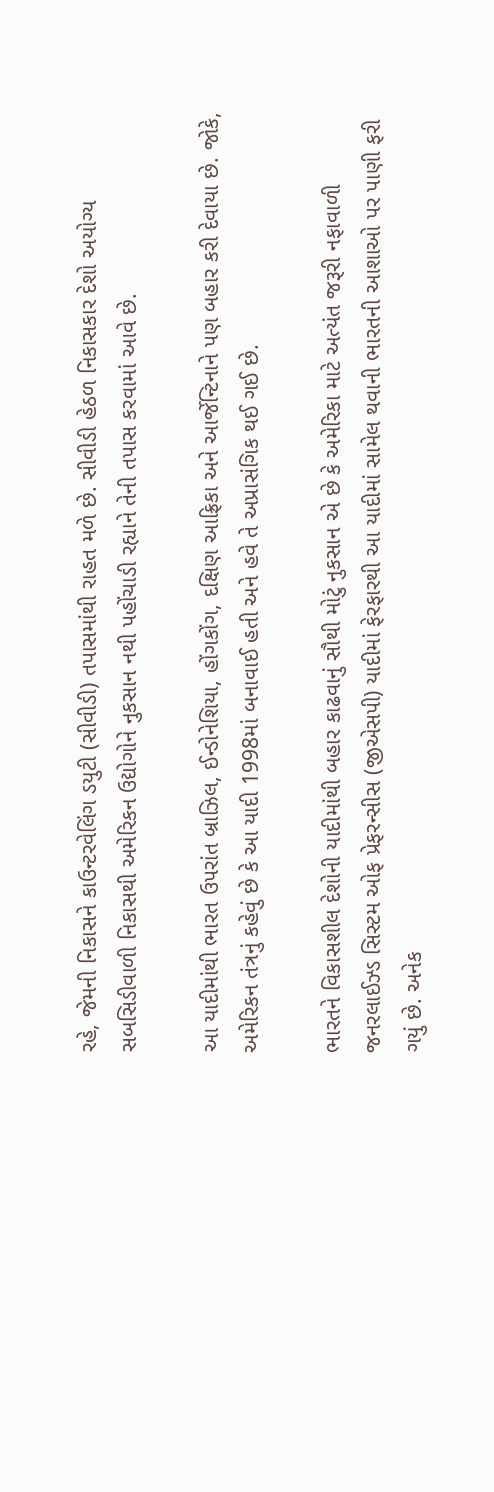રહે, જેમની નિકાસને કાઉન્ટરવેલિંગ ડયુટી (સીવીડી) તપાસમાંથી રાહત મળે છે. સીવીડી હેઠળ નિકાસકાર દેશો અયોગ્ય સબસિડીવાળી નિકાસથી અમેરિકન ઉદ્યોગોને નુકસાન નથી પહોંચાડી રહ્યાને તેની તપાસ કરવામાં આવે છે.

આ યાદીમાંથી ભારત ઉપરાંત બ્રાઝિલ, ઈન્ડોનેશિયા, હોંગકોંગ, દક્ષિણ આફ્રિકા અને આર્જેન્ટિનાને પણ બહાર કરી દેવાયા છે. જોકે, અમેરિકન તંત્રનું કહેવું છે કે આ યાદી 1998માં બનાવાઈ હતી અને હવે તે અપ્રાસંગિક થઈ ગઈ છે.

ભારતને વિકાસશીલ દેશોની યાદીમાંથી બહાર કાઢવાનું સૌથી મોટું નુકસાન એ છે કે અમેરિકા માટે અત્યંત જરૂરી નફાવાળી જનરલાઈઝ્ડ સિસ્ટમ ઓફ પ્રેફરન્સીસ (જીએસપી) યાદીમાં ફેરફારથી આ યાદીમાં સામેલ થવાની ભારતની આશાઓ પર પાણી ફરી ગયું છે. અનેક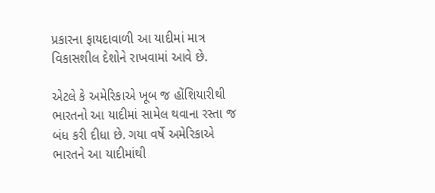પ્રકારના ફાયદાવાળી આ યાદીમાં માત્ર વિકાસશીલ દેશોને રાખવામાં આવે છે.

એટલે કે અમેરિકાએ ખૂબ જ હોંશિયારીથી ભારતનો આ યાદીમાં સામેલ થવાના રસ્તા જ બંધ કરી દીધા છે. ગયા વર્ષે અમેરિકાએ ભારતને આ યાદીમાંથી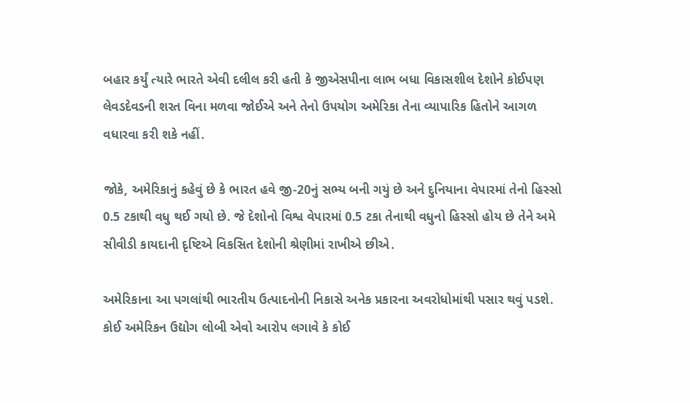બહાર કર્યું ત્યારે ભારતે એવી દલીલ કરી હતી કે જીએસપીના લાભ બધા વિકાસશીલ દેશોને કોઈપણ લેવડદેવડની શરત વિના મળવા જોઈએ અને તેનો ઉપયોગ અમેરિકા તેના વ્યાપારિક હિતોને આગળ વધારવા કરી શકે નહીં.

જોકે, અમેરિકાનું કહેવું છે કે ભારત હવે જી-20નું સભ્ય બની ગયું છે અને દુનિયાના વેપારમાં તેનો હિસ્સો 0.5 ટકાથી વધુ થઈ ગયો છે. જે દેશોનો વિશ્વ વેપારમાં 0.5 ટકા તેનાથી વધુનો હિસ્સો હોય છે તેને અમે સીવીડી કાયદાની દૃષ્ટિએ વિકસિત દેશોની શ્રેણીમાં રાખીએ છીએ.

અમેરિકાના આ પગલાંથી ભારતીય ઉત્પાદનોની નિકાસે અનેક પ્રકારના અવરોધોમાંથી પસાર થવું પડશે. કોઈ અમેરિકન ઉદ્યોગ લોબી એવો આરોપ લગાવે કે કોઈ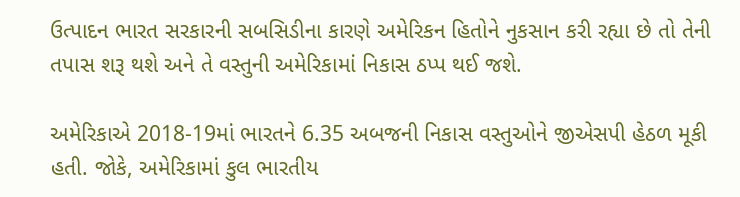ઉત્પાદન ભારત સરકારની સબસિડીના કારણે અમેરિકન હિતોને નુકસાન કરી રહ્યા છે તો તેની તપાસ શરૂ થશે અને તે વસ્તુની અમેરિકામાં નિકાસ ઠપ્પ થઈ જશે.

અમેરિકાએ 2018-19માં ભારતને 6.35 અબજની નિકાસ વસ્તુઓને જીએસપી હેઠળ મૂકી હતી. જોકે, અમેરિકામાં કુલ ભારતીય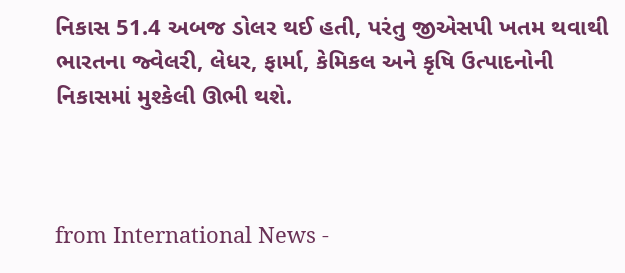નિકાસ 51.4 અબજ ડોલર થઈ હતી, પરંતુ જીએસપી ખતમ થવાથી ભારતના જ્વેલરી, લેધર, ફાર્મા, કેમિકલ અને કૃષિ ઉત્પાદનોની નિકાસમાં મુશ્કેલી ઊભી થશે.



from International News -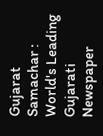Gujarat Samachar : World's Leading Gujarati Newspaper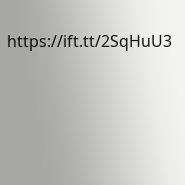https://ift.tt/2SqHuU3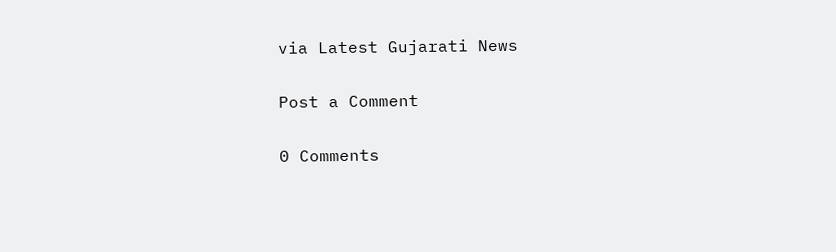via Latest Gujarati News

Post a Comment

0 Comments